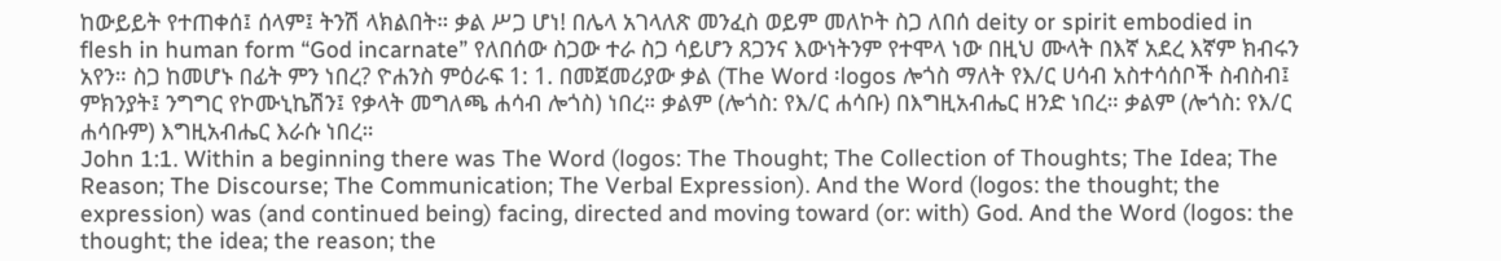ከውይይት የተጠቀሰ፤ ሰላም፤ ትንሽ ላክልበት። ቃል ሥጋ ሆነ! በሌላ አገላለጽ መንፈስ ወይም መለኮት ስጋ ለበሰ deity or spirit embodied in flesh in human form “God incarnate” የለበሰው ስጋው ተራ ስጋ ሳይሆን ጸጋንና እውነትንም የተሞላ ነው በዚህ ሙላት በእኛ አደረ እኛም ክብሩን አየን። ስጋ ከመሆኑ በፊት ምን ነበረ? ዮሐንስ ምዕራፍ 1: 1. በመጀመሪያው ቃል (The Word ፡logos ሎጎስ ማለት የእ/ር ሀሳብ አስተሳሰቦች ስብስብ፤ ምክንያት፤ ንግግር የኮሙኒኬሽን፤ የቃላት መግለጫ ሐሳብ ሎጎስ) ነበረ። ቃልም (ሎጎስ: የእ/ር ሐሳቡ) በእግዚአብሔር ዘንድ ነበረ። ቃልም (ሎጎስ: የእ/ር ሐሳቡም) እግዚአብሔር እራሱ ነበረ።
John 1:1. Within a beginning there was The Word (logos: The Thought; The Collection of Thoughts; The Idea; The Reason; The Discourse; The Communication; The Verbal Expression). And the Word (logos: the thought; the expression) was (and continued being) facing, directed and moving toward (or: with) God. And the Word (logos: the thought; the idea; the reason; the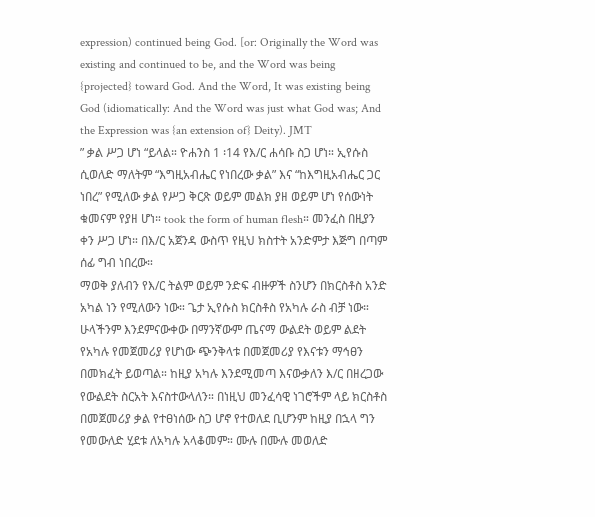expression) continued being God. [or: Originally the Word was existing and continued to be, and the Word was being {projected} toward God. And the Word, It was existing being God (idiomatically: And the Word was just what God was; And the Expression was {an extension of} Deity). JMT
” ቃል ሥጋ ሆነ “ይላል። ዮሐንስ 1 ፡14 የእ/ር ሐሳቡ ስጋ ሆነ። ኢየሱስ ሲወለድ ማለትም “እግዚአብሔር የነበረው ቃል” እና “ከእግዚአብሔር ጋር ነበረ” የሚለው ቃል የሥጋ ቅርጽ ወይም መልክ ያዘ ወይም ሆነ የሰውነት ቁመናም የያዘ ሆነ። took the form of human flesh። መንፈስ በዚያን ቀን ሥጋ ሆነ። በእ/ር አጀንዳ ውስጥ የዚህ ክስተት አንድምታ እጅግ በጣም ሰፊ ግብ ነበረው።
ማወቅ ያለብን የእ/ር ትልም ወይም ንድፍ ብዙዎች ስንሆን በክርስቶስ አንድ አካል ነን የሚለውን ነው። ጌታ ኢየሱስ ክርስቶስ የአካሉ ራስ ብቻ ነው። ሁላችንም እንደምናውቀው በማንኛውም ጤናማ ውልደት ወይም ልደት የአካሉ የመጀመሪያ የሆነው ጭንቅላቱ በመጀመሪያ የእናቱን ማኅፀን በመክፈት ይወጣል። ከዚያ አካሉ እንደሚመጣ እናውቃለን እ/ር በዘረጋው የውልደት ስርአት እናስተውላለን። በነዚህ መንፈሳዊ ነገሮችም ላይ ክርስቶስ በመጀመሪያ ቃል የተፀነሰው ስጋ ሆኖ የተወለደ ቢሆንም ከዚያ በኋላ ግን የመውለድ ሂደቱ ለአካሉ አላቆመም። ሙሉ በሙሉ መወለድ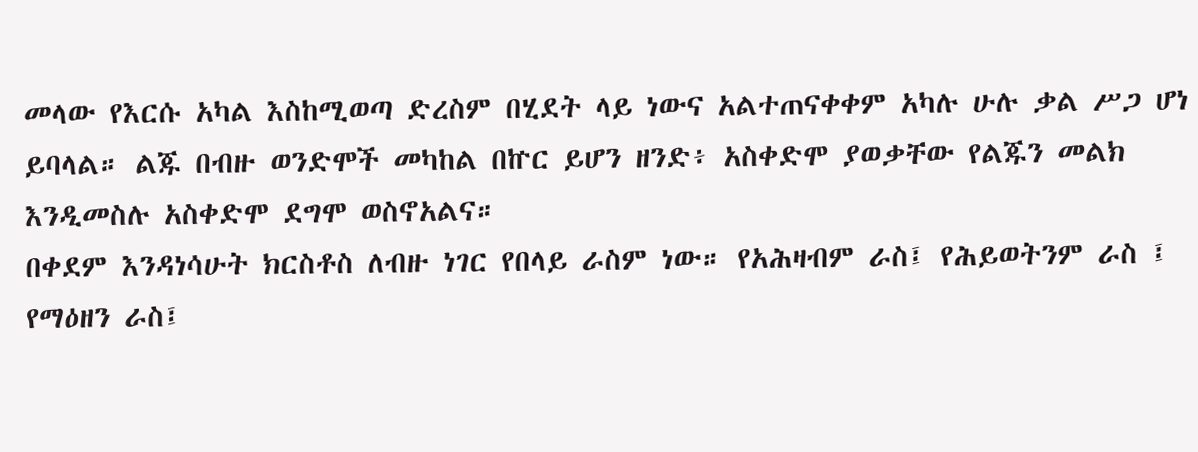መላው የእርሱ አካል እስከሚወጣ ድረስም በሂደት ላይ ነውና አልተጠናቀቀም አካሉ ሁሉ ቃል ሥጋ ሆነ ይባላል። ልጁ በብዙ ወንድሞች መካከል በኵር ይሆን ዘንድ፥ አስቀድሞ ያወቃቸው የልጁን መልክ እንዲመስሉ አስቀድሞ ደግሞ ወስኖአልና።
በቀደም እንዳነሳሁት ክርስቶስ ለብዙ ነገር የበላይ ራስም ነው። የአሕዛብም ራስ፤ የሕይወትንም ራስ ፤ የማዕዘን ራስ፤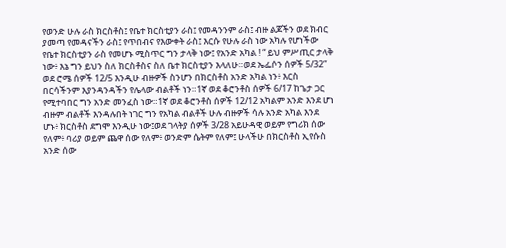የወንድ ሁሉ ራስ ክርስቶስ፤ የቤተ ክርስቲያን ራስ፤ የመዳንንም ራስ፤ ብዙ ልጆችን ወደ ክብር ያመጣ የመዳናችን ራስ፤ የጥበብና የእውቀት ራስ፤ እርሱ የሁሉ ራስ ነው አካሉ የሆነችው የቤተ ክርስቲያን ራስ የመሆኑ ሚስጥር ግን ታላቅ ነው፤ የአንድ አካል ! “ ይህ ምሥጢር ታላቅ ነው፥ እኔ ግን ይህን ስለ ክርስቶስና ስለ ቤተ ክርስቲያን እላለሁ።ወደ ኤፌሶን ሰዎች 5/32”
ወደ ሮሜ ሰዎች 12/5 እንዲሁ ብዙዎች ስንሆን በክርስቶስ አንድ አካል ነን፥ እርስ በርሳችንም እያንዳንዳችን የሌላው ብልቶች ነን።1ኛ ወደ ቆሮንቶስ ሰዎች 6/17 ከጌታ ጋር የሚተባበር ግን አንድ መንፈስ ነው።1ኛ ወደ ቆሮንቶስ ሰዎች 12/12 አካልም አንድ እንደ ሆነ ብዙም ብልቶች እንዳሉበት ነገር ግን የአካል ብልቶች ሁሉ ብዙዎች ሳሉ አንድ አካል እንደ ሆኑ፥ ክርስቶስ ደግሞ እንዲሁ ነው፤ወደ ገላትያ ሰዎች 3/28 አይሁዳዊ ወይም የግሪክ ሰው የለም፥ ባሪያ ወይም ጨዋ ሰው የለም፥ ወንድም ሴትም የለም፤ ሁላችሁ በክርስቶስ ኢየሱስ አንድ ሰው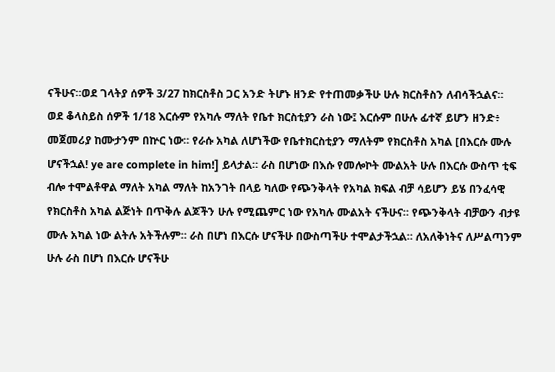ናችሁና።ወደ ገላትያ ሰዎች 3/27 ከክርስቶስ ጋር አንድ ትሆኑ ዘንድ የተጠመቃችሁ ሁሉ ክርስቶስን ለብሳችኋልና።
ወደ ቆላስይስ ሰዎች 1/18 እርሱም የአካሉ ማለት የቤተ ክርስቲያን ራስ ነው፤ እርሱም በሁሉ ፊተኛ ይሆን ዘንድ፥ መጀመሪያ ከሙታንም በኵር ነው። የራሱ አካል ለሆነችው የቤተክርስቲያን ማለትም የክርስቶስ አካል [በእርሱ ሙሉ ሆናችኋል! ye are complete in him!] ይላታል። ራስ በሆነው በእሱ የመሎኮት ሙልአት ሁሉ በእርሱ ውስጥ ቲፍ ብሎ ተሞልቶዋል ማለት አካል ማለት ከአንገት በላይ ካለው የጭንቅላት የአካል ክፍል ብቻ ሳይሆን ይሄ በንፈሳዊ የክርስቶስ አካል ልጅነት በጥቅሉ ልጆችን ሁሉ የሚጨምር ነው የአካሉ ሙልአት ናችሁና። የጭንቅላት ብቻውን ብታዩ ሙሉ አካል ነው ልትሉ አትችሉም። ራስ በሆነ በእርሱ ሆናችሁ በውስጣችሁ ተሞልታችኋል። ለአለቅነትና ለሥልጣንም ሁሉ ራስ በሆነ በእርሱ ሆናችሁ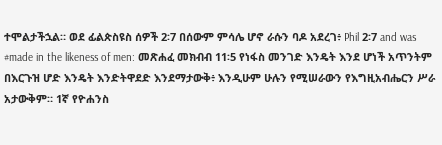ተሞልታችኋል። ወደ ፊልጵስዩስ ሰዎች 2፡7 በሰውም ምሳሌ ሆኖ ራሱን ባዶ አደረገ፥ Phil 2፡7 and was #made in the likeness of men: መጽሐፈ መክብብ 11፡5 የነፋስ መንገድ እንዴት እንደ ሆነች አጥንትም በእርጉዝ ሆድ እንዴት እንድትዋደድ እንደማታውቅ፥ እንዲሁም ሁሉን የሚሠራውን የእግዚአብሔርን ሥራ አታውቅም። 1ኛ የዮሐንስ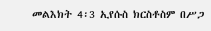መልእክት 4፡3 ኢየሱስ ክርስቶስም በሥጋ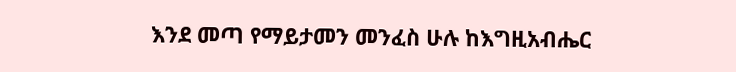እንደ መጣ የማይታመን መንፈስ ሁሉ ከእግዚአብሔር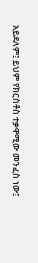አይደለም፤ ይህም የክርስቶስ ተቃዋሚው መንፈስ ነው፤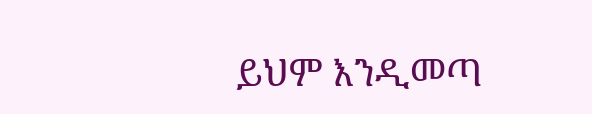ይህም እንዲመጣ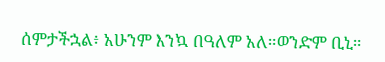ሰምታችኋል፥ አሁንም እንኳ በዓለም አለ።ወንድም ቢኒ።